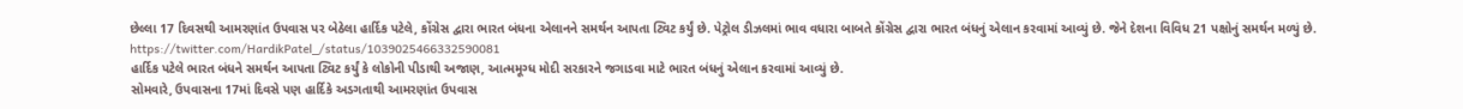છેલ્લા 17 દિવસથી આમરણાંત ઉપવાસ પર બેઠેલા હાર્દિક પટેલે, કોંગ્રેસ દ્વારા ભારત બંધના એલાનને સમર્થન આપતા ટ્વિટ કર્યું છે. પેટ્રોલ ડીઝલમાં ભાવ વધારા બાબતે કોંગ્રેસ દ્વારા ભારત બંધનું એલાન કરવામાં આવ્યું છે. જેને દેશના વિવિધ 21 પક્ષોનું સમર્થન મળ્યું છે.
https://twitter.com/HardikPatel_/status/1039025466332590081
હાર્દિક પટેલે ભારત બંધને સમર્થન આપતા ટ્વિટ કર્યું કે લોકોની પીડાથી અજાણ, આત્મમૂગ્ધ મોદી સરકારને જગાડવા માટે ભારત બંધનું એલાન કરવામાં આવ્યું છે.
સોમવારે, ઉપવાસના 17માં દિવસે પણ હાર્દિકે અડગતાથી આમરણાંત ઉપવાસ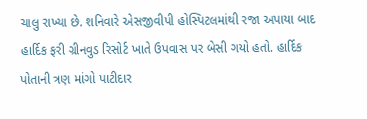ચાલુ રાખ્યા છે. શનિવારે એસજીવીપી હોસ્પિટલમાંથી રજા અપાયા બાદ હાર્દિક ફરી ગ્રીનવુડ રિસોર્ટ ખાતે ઉપવાસ પર બેસી ગયો હતો. હાર્દિક પોતાની ત્રણ માંગો પાટીદાર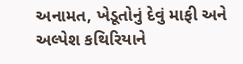અનામત, ખેડૂતોનું દેવું માફી અને અલ્પેશ કથિરિયાને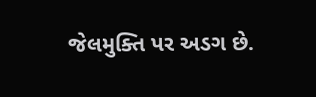જેલમુક્તિ પર અડગ છે.